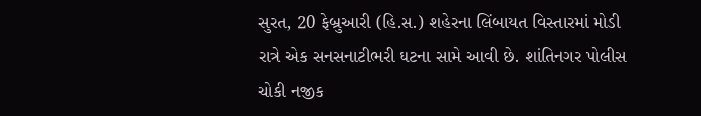સુરત, 20 ફેબ્રુઆરી (હિ.સ.) શહેરના લિંબાયત વિસ્તારમાં મોડી રાત્રે એક સનસનાટીભરી ઘટના સામે આવી છે. શાંતિનગર પોલીસ ચોકી નજીક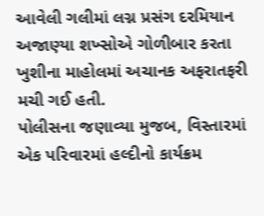આવેલી ગલીમાં લગ્ન પ્રસંગ દરમિયાન અજાણ્યા શખ્સોએ ગોળીબાર કરતા ખુશીના માહોલમાં અચાનક અફરાતફરી મચી ગઈ હતી.
પોલીસના જણાવ્યા મુજબ, વિસ્તારમાં એક પરિવારમાં હલ્દીનો કાર્યક્રમ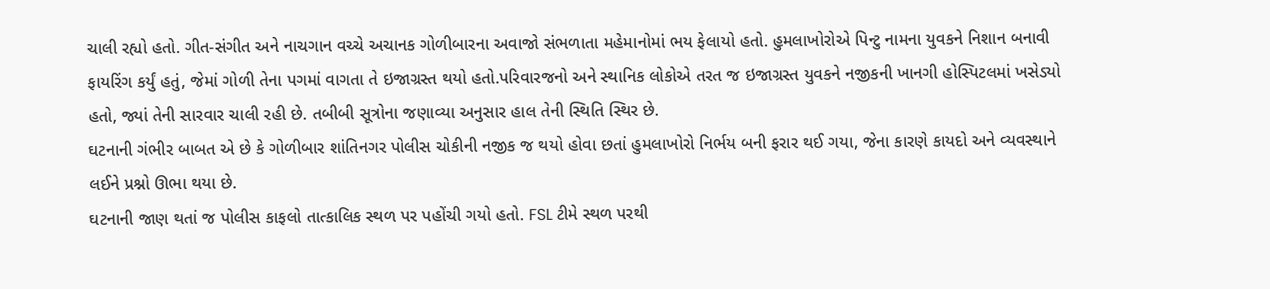ચાલી રહ્યો હતો. ગીત-સંગીત અને નાચગાન વચ્ચે અચાનક ગોળીબારના અવાજો સંભળાતા મહેમાનોમાં ભય ફેલાયો હતો. હુમલાખોરોએ પિન્ટુ નામના યુવકને નિશાન બનાવી ફાયરિંગ કર્યું હતું, જેમાં ગોળી તેના પગમાં વાગતા તે ઇજાગ્રસ્ત થયો હતો.પરિવારજનો અને સ્થાનિક લોકોએ તરત જ ઇજાગ્રસ્ત યુવકને નજીકની ખાનગી હોસ્પિટલમાં ખસેડ્યો હતો, જ્યાં તેની સારવાર ચાલી રહી છે. તબીબી સૂત્રોના જણાવ્યા અનુસાર હાલ તેની સ્થિતિ સ્થિર છે.
ઘટનાની ગંભીર બાબત એ છે કે ગોળીબાર શાંતિનગર પોલીસ ચોકીની નજીક જ થયો હોવા છતાં હુમલાખોરો નિર્ભય બની ફરાર થઈ ગયા, જેના કારણે કાયદો અને વ્યવસ્થાને લઈને પ્રશ્નો ઊભા થયા છે.
ઘટનાની જાણ થતાં જ પોલીસ કાફલો તાત્કાલિક સ્થળ પર પહોંચી ગયો હતો. FSL ટીમે સ્થળ પરથી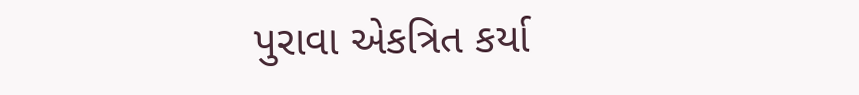પુરાવા એકત્રિત કર્યા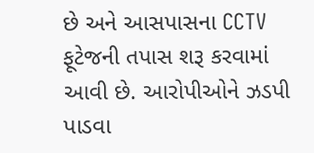છે અને આસપાસના CCTV ફૂટેજની તપાસ શરૂ કરવામાં આવી છે. આરોપીઓને ઝડપી પાડવા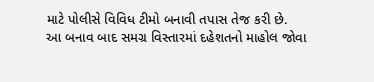માટે પોલીસે વિવિધ ટીમો બનાવી તપાસ તેજ કરી છે.
આ બનાવ બાદ સમગ્ર વિસ્તારમાં દહેશતનો માહોલ જોવા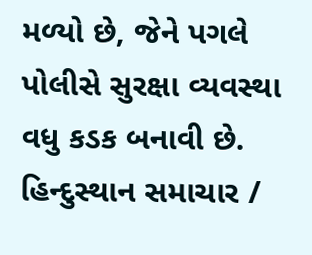મળ્યો છે, જેને પગલે પોલીસે સુરક્ષા વ્યવસ્થા વધુ કડક બનાવી છે.
હિન્દુસ્થાન સમાચાર /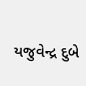યજુવેન્દ્ર દુબે